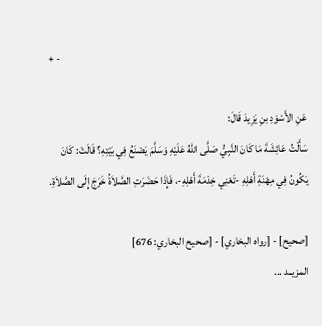+ -

عَنِ الأَسْوَدِ بنِ يَزِيدَ قَالَ:
سَأَلْتُ عَائِشَةَ مَا كَانَ النَّبِيُّ صَلَّى اللهُ عَلَيْهِ وَسَلَّمَ يَصْنَعُ فِي بَيْتِهِ؟ قَالَتْ: كَانَ يَكُونُ فِي مِهْنَةِ أَهْلِهِ -تَعْنِي خِدْمَةَ أَهْلِهِ-، فَإِذَا حَضَرَتِ الصَّلاَةُ خَرَجَ إِلَى الصَّلاَةِ.

[صحيح] - [رواه البخاري] - [صحيح البخاري: 676]
المزيــد ...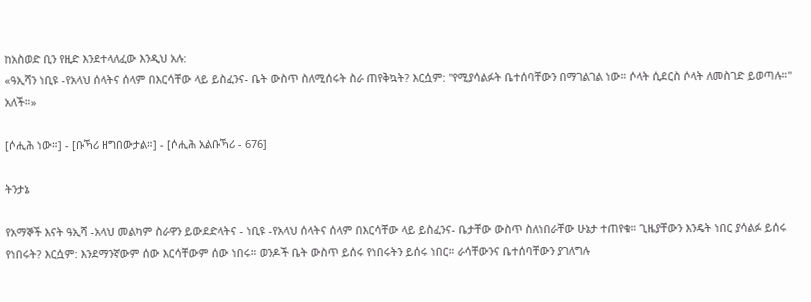ከአስወድ ቢን የዚድ እንደተላለፈው እንዲህ አሉ:
«ዓኢሻን ነቢዩ -የአላህ ሰላትና ሰላም በእርሳቸው ላይ ይስፈንና- ቤት ውስጥ ስለሚሰሩት ስራ ጠየቅኳት? እርሷም: "የሚያሳልፉት ቤተሰባቸውን በማገልገል ነው። ሶላት ሲደርስ ሶላት ለመስገድ ይወጣሉ።" አለች።»

[ሶሒሕ ነው።] - [ቡኻሪ ዘግበውታል።] - [ሶሒሕ አልቡኻሪ - 676]

ትንታኔ

የአማኞች እናት ዓኢሻ -አላህ መልካም ስራዋን ይውደድላትና - ነቢዩ -የአላህ ሰላትና ሰላም በእርሳቸው ላይ ይስፈንና- ቤታቸው ውስጥ ስለነበራቸው ሁኔታ ተጠየቁ። ጊዜያቸውን እንዴት ነበር ያሳልፉ ይሰሩ የነበሩት? እርሷም: እንደማንኛውም ሰው እርሳቸውም ሰው ነበሩ። ወንዶች ቤት ውስጥ ይሰሩ የነበሩትን ይሰሩ ነበር። ራሳቸውንና ቤተሰባቸውን ያገለግሉ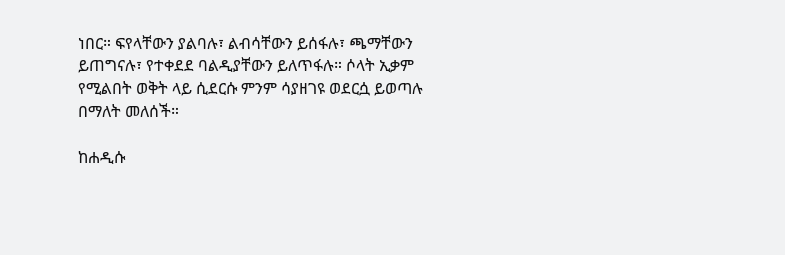ነበር። ፍየላቸውን ያልባሉ፣ ልብሳቸውን ይሰፋሉ፣ ጫማቸውን ይጠግናሉ፣ የተቀደደ ባልዲያቸውን ይለጥፋሉ። ሶላት ኢቃም የሚልበት ወቅት ላይ ሲደርሱ ምንም ሳያዘገዩ ወደርሷ ይወጣሉ በማለት መለሰች።

ከሐዲሱ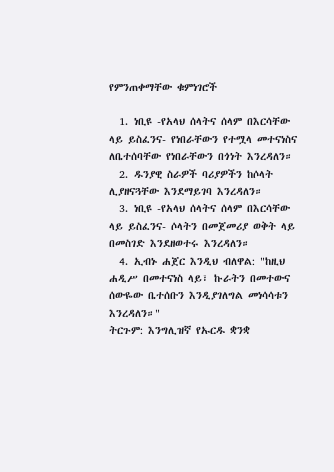የምንጠቀማቸው ቁምነገሮች

  1. ነቢዩ -የአላህ ሰላትና ሰላም በእርሳቸው ላይ ይስፈንና- የነበራቸውን የተሟላ መተናነስና ለቤተሰባቸው የነበራቸውን በጎነት እንረዳለን።
  2. ዱንያዊ ስራዎች ባሪያዎችን ከሶላት ሊያዘናጓቸው እንደማይገባ እንረዳለን።
  3. ነቢዩ -የአላህ ሰላትና ሰላም በእርሳቸው ላይ ይስፈንና- ሶላትን በመጀመሪያ ወቅት ላይ በመስገድ እንደዘወተሩ እንረዳለን።
  4. ኢብኑ ሐጀር እንዲህ ብለዋል: "ከዚህ ሐዲሥ በመተናነስ ላይ፣ ኩራትን በመተውና ሰውዬው ቤተሰቡን እንዲያገለግል መነሳሳቱን እንረዳለን።"
ትርጉም: እንግሊዝኛ የኡርዱ ቋንቋ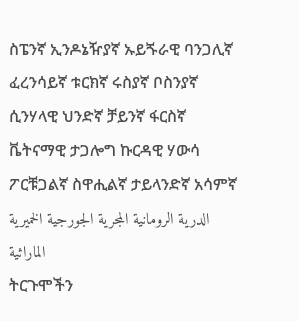ስፔንኛ ኢንዶኔዥያኛ ኡይጙራዊ ባንጋሊኛ ፈረንሳይኛ ቱርክኛ ሩስያኛ ቦስንያኛ ሲንሃላዊ ህንድኛ ቻይንኛ ፋርስኛ ቬትናማዊ ታጋሎግ ኩርዳዊ ሃውሳ ፖርቹጋልኛ ስዋሒልኛ ታይላንድኛ አሳምኛ الدرية الرومانية المجرية الجورجية الخميرية الماراثية
ትርጉሞችን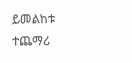ይመልከቱ
ተጨማሪ